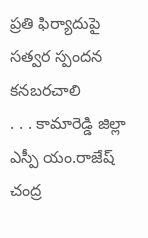ప్రతి ఫిర్యాదుపై సత్వర స్పందన కనబరచాలి
. . . కామారెడ్డి జిల్లా ఎస్పీ యం.రాజేష్ చంద్ర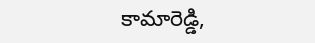కామారెడ్డి,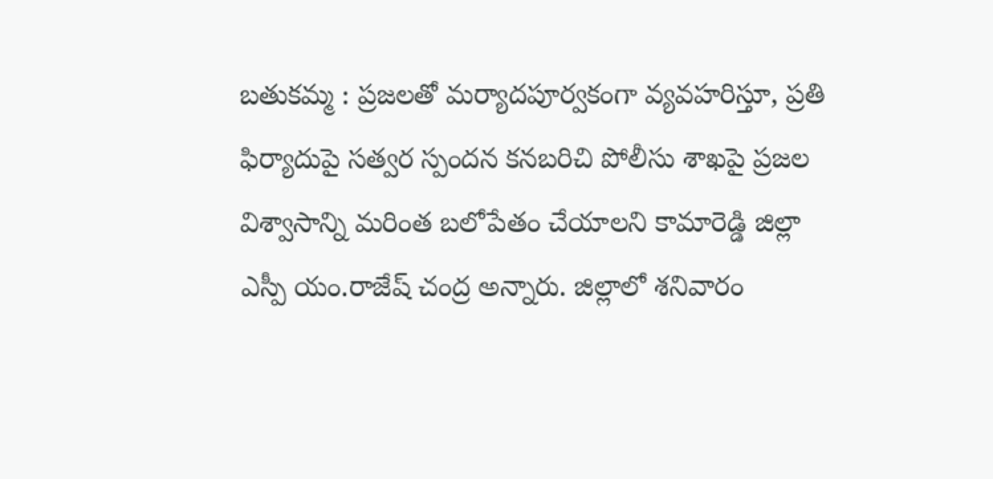బతుకమ్మ : ప్రజలతో మర్యాదపూర్వకంగా వ్యవహరిస్తూ, ప్రతి ఫిర్యాదుపై సత్వర స్పందన కనబరిచి పోలీసు శాఖపై ప్రజల విశ్వాసాన్ని మరింత బలోపేతం చేయాలని కామారెడ్డి జిల్లా ఎస్పీ యం.రాజేష్ చంద్ర అన్నారు. జిల్లాలో శనివారం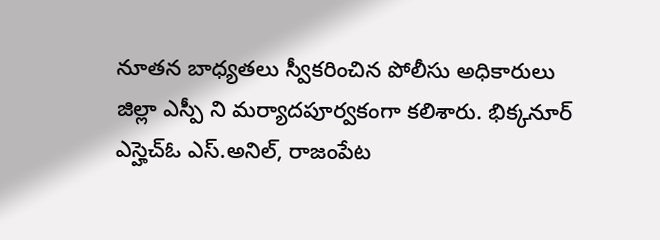నూతన బాధ్యతలు స్వీకరించిన పోలీసు అధికారులు జిల్లా ఎస్పీ ని మర్యాదపూర్వకంగా కలిశారు. భిక్కనూర్ ఎస్హెచ్ఓ ఎస్.అనిల్, రాజంపేట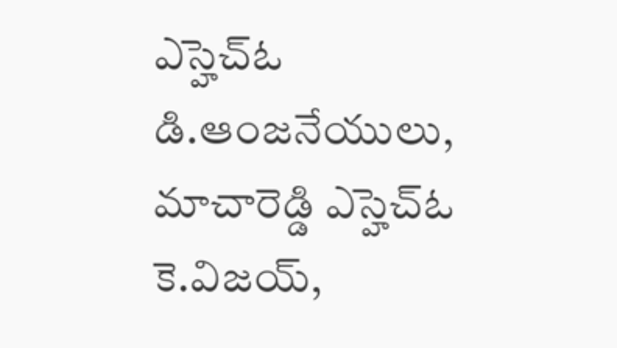ఎస్హెచ్ఓ డి.ఆంజనేయులు, మాచారెడ్డి ఎస్హెచ్ఓ కె.విజయ్,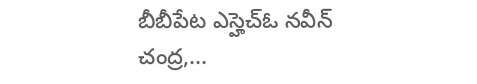బీబీపేట ఎస్హెచ్ఓ నవీన్ చంద్ర,...